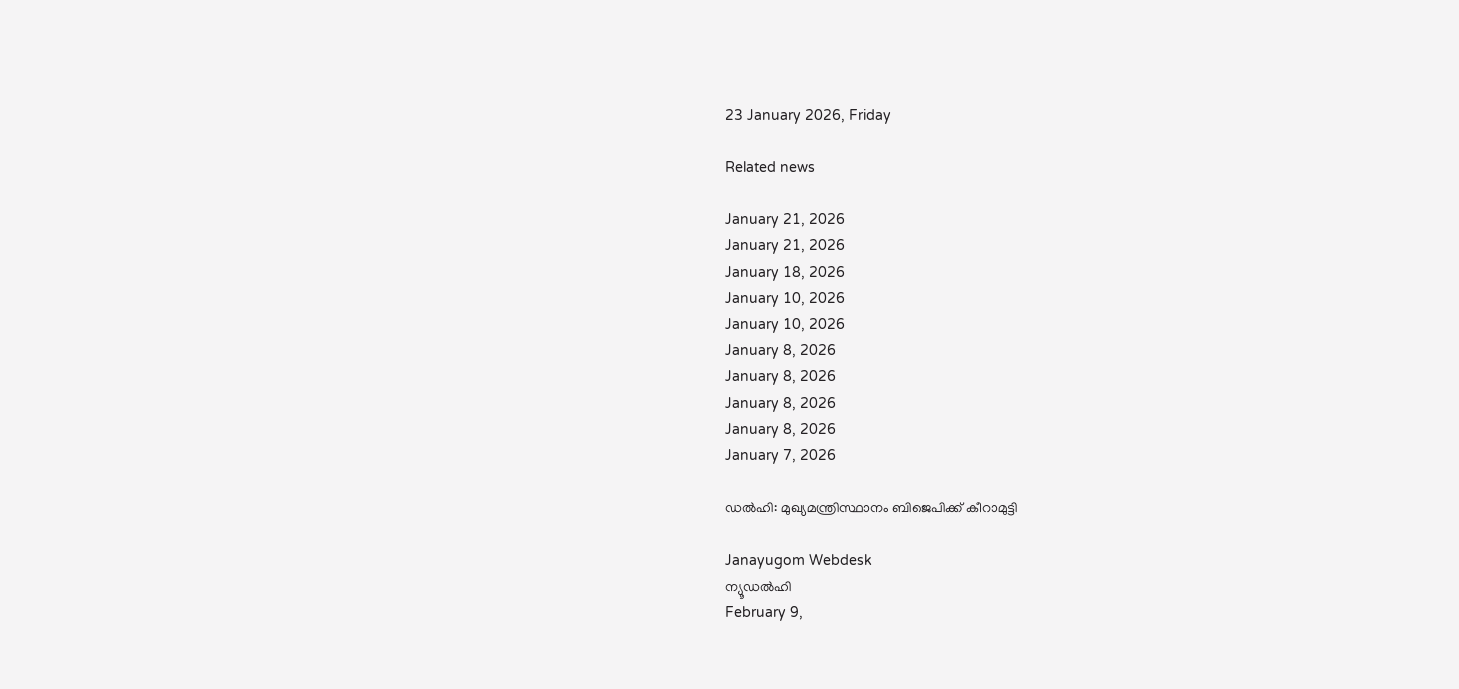23 January 2026, Friday

Related news

January 21, 2026
January 21, 2026
January 18, 2026
January 10, 2026
January 10, 2026
January 8, 2026
January 8, 2026
January 8, 2026
January 8, 2026
January 7, 2026

ഡല്‍ഹി: മുഖ്യമന്ത്രിസ്ഥാനം ബിജെപിക്ക് കീറാമുട്ടി

Janayugom Webdesk
ന്യൂഡല്‍ഹി
February 9,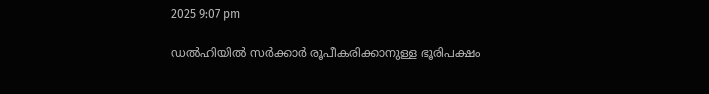2025 9:07 pm

ഡല്‍ഹിയില്‍ സര്‍ക്കാര്‍ രൂപീകരിക്കാനുള്ള ഭൂരിപക്ഷം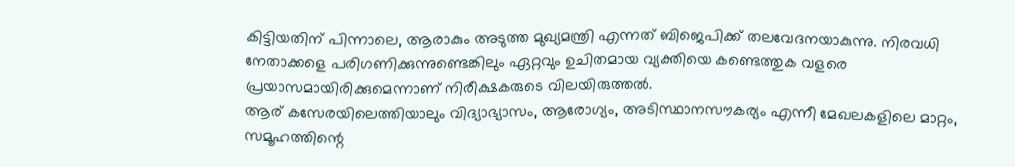കിട്ടിയതിന് പിന്നാലെ, ആരാകും അടുത്ത മുഖ്യമന്ത്രി എന്നത് ബിജെപിക്ക് തലവേദനയാകുന്നു. നിരവധി നേതാക്കളെ പരിഗണിക്കുന്നുണ്ടെങ്കിലും ഏറ്റവും ഉചിതമായ വ്യക്തിയെ കണ്ടെത്തുക വളരെ പ്രയാസമായിരിക്കുമെന്നാണ് നിരീക്ഷകരുടെ വിലയിരുത്തല്‍.
ആര് കസേരയിലെത്തിയാലും വിദ്യാഭ്യാസം, ആരോഗ്യം, അടിസ്ഥാനസൗകര്യം എന്നീ മേഖലകളിലെ മാറ്റം, സമൂഹത്തിന്റെ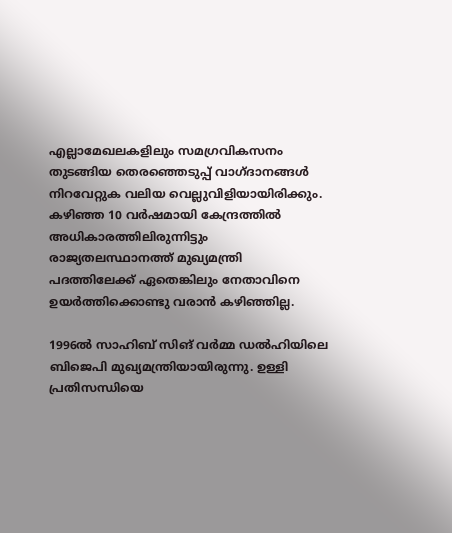എല്ലാമേഖലകളിലും സമഗ്രവികസനം തുടങ്ങിയ തെരഞ്ഞെടുപ്പ് വാഗ്ദാനങ്ങള്‍ നിറവേറ്റുക വലിയ വെല്ലുവിളിയായിരിക്കും. കഴിഞ്ഞ 10 വര്‍ഷമായി കേന്ദ്രത്തില്‍ അധികാരത്തിലിരുന്നിട്ടും രാജ്യതലസ്ഥാനത്ത് മുഖ്യമന്ത്രി പദത്തിലേക്ക് ഏതെങ്കിലും നേതാവിനെ ഉയര്‍ത്തിക്കൊണ്ടു വരാന്‍ കഴിഞ്ഞില്ല.

1996ല്‍ സാഹിബ് സിങ് വര്‍മ്മ ഡല്‍ഹിയിലെ ബിജെപി മുഖ്യമന്ത്രിയായിരുന്നു. ഉള്ളി പ്രതിസന്ധിയെ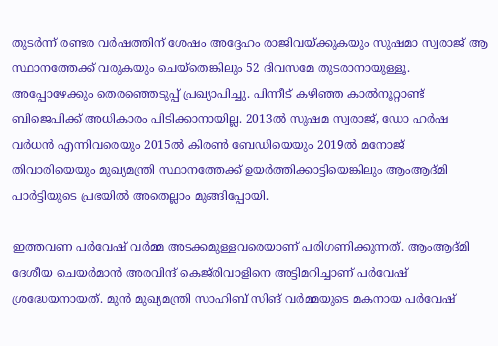തുടര്‍ന്ന് രണ്ടര വര്‍ഷത്തിന് ശേഷം അദ്ദേഹം രാജിവയ്ക്കുകയും സുഷമാ സ്വരാജ് ആ സ്ഥാനത്തേക്ക് വരുകയും ചെയ്തെങ്കിലും 52 ദിവസമേ തുടരാനായുള്ളൂ. അപ്പോഴേക്കും തെരഞ്ഞെടുപ്പ് പ്രഖ്യാപിച്ചു. പിന്നീട് കഴിഞ്ഞ കാല്‍നൂറ്റാണ്ട് ബിജെപിക്ക് അധികാരം പിടിക്കാനായില്ല. 2013ല്‍ സുഷമ സ്വരാജ്, ഡോ ഹര്‍ഷ വര്‍ധന്‍ എന്നിവരെയും 2015ല്‍ കിരണ്‍ ബേഡിയെയും 2019ല്‍ മനോജ് തിവാരിയെയും മുഖ്യമന്ത്രി സ്ഥാനത്തേക്ക് ഉയര്‍ത്തിക്കാട്ടിയെങ്കിലും ആംആദ്മി പാര്‍ട്ടിയുടെ പ്രഭയില്‍ അതെല്ലാം മുങ്ങിപ്പോയി.

ഇത്തവണ പര്‍വേഷ് വര്‍മ്മ അടക്കമുള്ളവരെയാണ് പരിഗണിക്കുന്നത്. ആംആദ്മി ദേശീയ ചെയര്‍മാന്‍ അരവിന്ദ് കെജ‍്‍രിവാളിനെ അട്ടിമറിച്ചാണ് പര്‍വേഷ് ശ്രദ്ധേയനായത്. മുന്‍ മുഖ്യമന്ത്രി സാഹിബ് സിങ് വര്‍മ്മയുടെ മകനായ പര്‍വേഷ്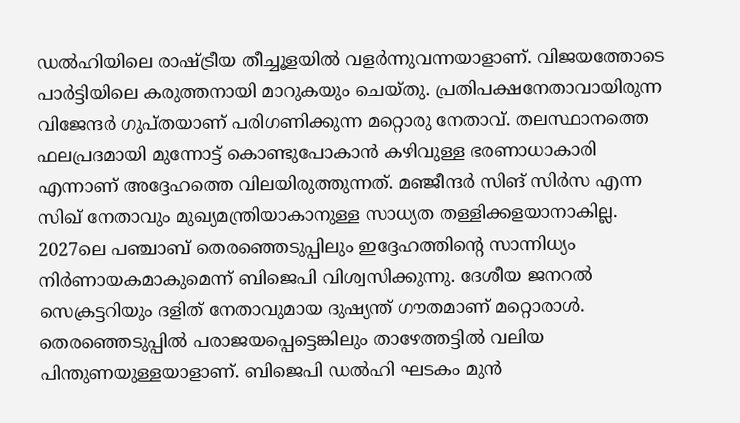ഡല്‍ഹിയിലെ രാഷ്ട്രീയ തീച്ചൂളയില്‍ വളര്‍ന്നുവന്നയാളാണ്. വിജയത്തോടെ പാര്‍ട്ടിയിലെ കരുത്തനായി മാറുകയും ചെയ‍്തു. പ്രതിപക്ഷനേതാവായിരുന്ന വിജേന്ദര്‍ ഗുപ്തയാണ് പരിഗണിക്കുന്ന മറ്റൊരു നേതാവ്. തലസ്ഥാനത്തെ ഫലപ്രദമായി മുന്നോട്ട് കൊണ്ടുപോകാന്‍ കഴിവുള്ള ഭരണാധാകാരി എന്നാണ് അദ്ദേഹത്തെ വിലയിരുത്തുന്നത്. മഞ്ജീന്ദര്‍ സിങ് സിര്‍സ എന്ന സിഖ് നേതാവും മുഖ്യമന്ത്രിയാകാനുള്ള സാധ്യത തള്ളിക്കളയാനാകില്ല. 2027ലെ പഞ്ചാബ് തെരഞ്ഞെടുപ്പിലും ഇദ്ദേഹത്തിന്റെ സാന്നിധ്യം നിര്‍ണായകമാകുമെന്ന് ബിജെപി വിശ്വസിക്കുന്നു. ദേശീയ ജനറല്‍ സെക്രട്ടറിയും ദളിത് നേതാവുമായ ദുഷ്യന്ത് ഗൗതമാണ് മറ്റൊരാള്‍. തെരഞ്ഞെടുപ്പില്‍ പരാജയപ്പെട്ടെങ്കിലും താഴേത്തട്ടില്‍ വലിയ പിന്തുണയുള്ളയാളാണ്. ബിജെപി ഡല്‍ഹി ഘടകം മുന്‍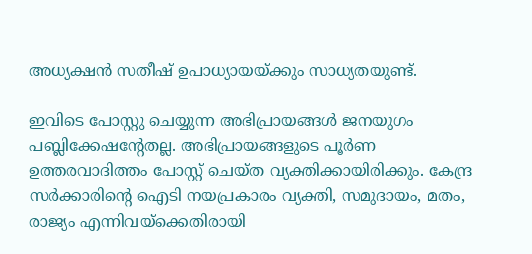അധ്യക്ഷന്‍ സതീഷ് ഉപാധ്യായയ്ക്കും സാധ്യതയുണ്ട്.

ഇവിടെ പോസ്റ്റു ചെയ്യുന്ന അഭിപ്രായങ്ങള്‍ ജനയുഗം പബ്ലിക്കേഷന്റേതല്ല. അഭിപ്രായങ്ങളുടെ പൂര്‍ണ ഉത്തരവാദിത്തം പോസ്റ്റ് ചെയ്ത വ്യക്തിക്കായിരിക്കും. കേന്ദ്ര സര്‍ക്കാരിന്റെ ഐടി നയപ്രകാരം വ്യക്തി, സമുദായം, മതം, രാജ്യം എന്നിവയ്‌ക്കെതിരായി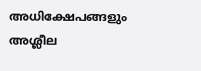അധിക്ഷേപങ്ങളും അശ്ലീല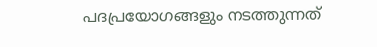പദപ്രയോഗങ്ങളും നടത്തുന്നത്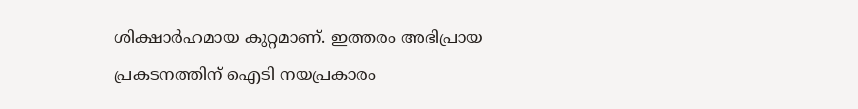ശിക്ഷാര്‍ഹമായ കുറ്റമാണ്. ഇത്തരം അഭിപ്രായ പ്രകടനത്തിന് ഐടി നയപ്രകാരം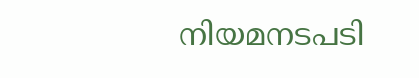നിയമനടപടി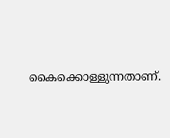കൈക്കൊള്ളുന്നതാണ്.